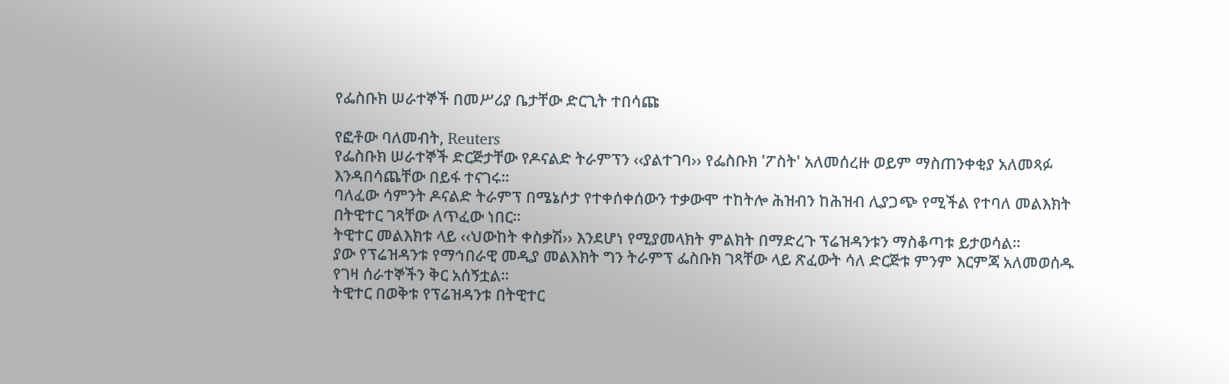የፌስቡክ ሠራተኞች በመሥሪያ ቤታቸው ድርጊት ተበሳጩ

የፎቶው ባለመብት, Reuters
የፌስቡክ ሠራተኞች ድርጅታቸው የዶናልድ ትራምፕን ‹‹ያልተገባ›› የፌስቡክ 'ፖስት' አለመሰረዙ ወይም ማስጠንቀቂያ አለመጻፉ እንዳበሳጨቸው በይፋ ተናገሩ፡፡
ባለፈው ሳምንት ዶናልድ ትራምፕ በሜኔሶታ የተቀሰቀሰውን ተቃውሞ ተከትሎ ሕዝብን ከሕዝብ ሊያጋጭ የሚችል የተባለ መልእክት በትዊተር ገጻቸው ለጥፈው ነበር፡፡
ትዊተር መልእክቱ ላይ ‹‹ህውከት ቀስቃሽ›› እንደሆነ የሚያመላክት ምልክት በማድረጉ ፕሬዝዳንቱን ማስቆጣቱ ይታወሳል፡፡
ያው የፕሬዝዳንቱ የማኅበራዊ መዲያ መልእክት ግን ትራምፕ ፌስቡክ ገጻቸው ላይ ጽፈውት ሳለ ድርጅቱ ምንም እርምጃ አለመወሰዱ የገዛ ሰራተኞችን ቅር አሰኝቷል፡፡
ትዊተር በወቅቱ የፕሬዝዳንቱ በትዊተር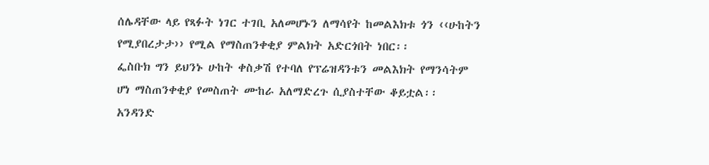ሰሌዳቸው ላይ የጻፉት ነገር ተገቢ አለመሆኑን ለማሳየት ከመልእክቱ ጎን ‹‹ሁከትን የሚያበረታታ›› የሚል የማስጠንቀቂያ ምልክት አድርጎበት ነበር፡፡
ፌስቡክ ግን ይህንኑ ሁከት ቀስቃሽ የተባለ የፕሬዝዳንቱን መልእክት የማንሳትም ሆነ ማስጠንቀቂያ የመስጠት ሙከራ አለማድረጉ ሲያስተቸው ቆይቷል፡፡
አንዳንድ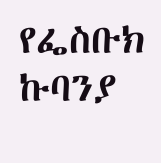የፌስቡክ ኩባንያ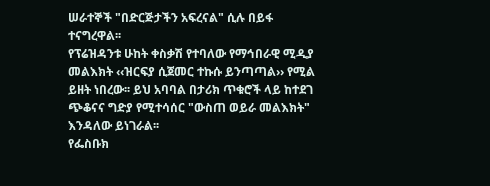ሠራተኞች "በድርጅታችን አፍረናል" ሲሉ በይፋ ተናግረዋል፡፡
የፕሬዝዳንቱ ሁከት ቀስቃሽ የተባለው የማኅበራዊ ሚዲያ መልእክት ‹‹ዝርፍያ ሲጀመር ተኩሱ ይንጣጣል›› የሚል ይዘት ነበረው፡፡ ይህ አባባል በታሪክ ጥቁሮች ላይ ከተደገ ጭቆናና ግድያ የሚተሳሰር "ውስጠ ወይራ መልእክት" እንዳለው ይነገራል፡፡
የፌስቡክ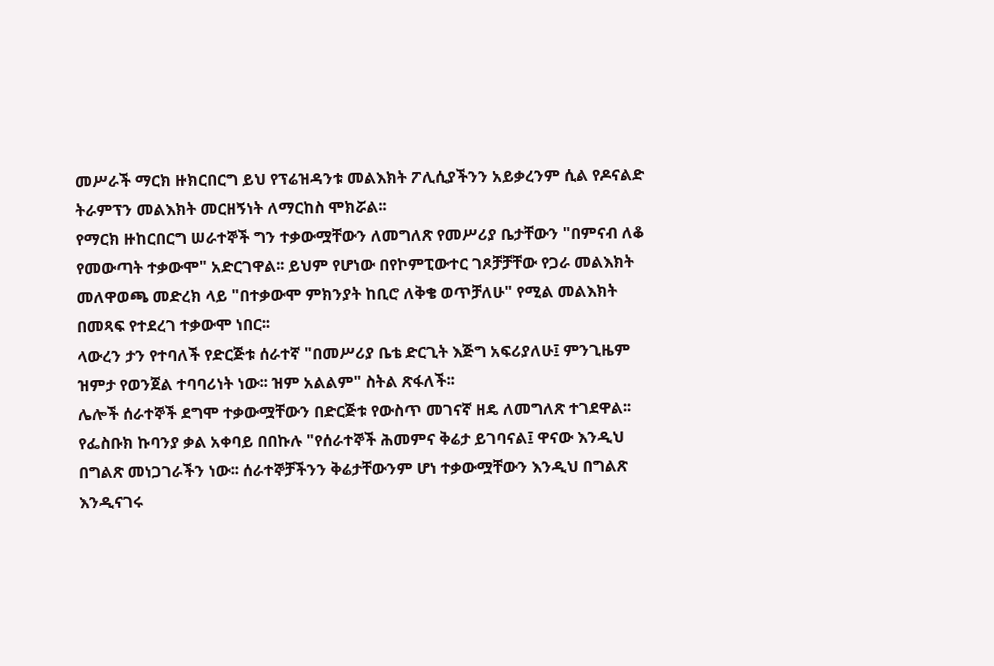መሥራች ማርክ ዙክርበርግ ይህ የፕሬዝዳንቱ መልእክት ፖሊሲያችንን አይቃረንም ሲል የዶናልድ ትራምፕን መልእክት መርዘኝነት ለማርከስ ሞክሯል፡፡
የማርክ ዙከርበርግ ሠራተኞች ግን ተቃውሟቸውን ለመግለጽ የመሥሪያ ቤታቸውን "በምናብ ለቆ የመውጣት ተቃውሞ" አድርገዋል፡፡ ይህም የሆነው በየኮምፒውተር ገጾቻቻቸው የጋራ መልእክት መለዋወጫ መድረክ ላይ "በተቃውሞ ምክንያት ከቢሮ ለቅቄ ወጥቻለሁ" የሚል መልእክት በመጻፍ የተደረገ ተቃውሞ ነበር፡፡
ላውረን ታን የተባለች የድርጅቱ ሰራተኛ "በመሥሪያ ቤቴ ድርጊት እጅግ አፍሪያለሁ፤ ምንጊዜም ዝምታ የወንጀል ተባባሪነት ነው፡፡ ዝም አልልም" ስትል ጽፋለች፡፡
ሌሎች ሰራተኞች ደግሞ ተቃውሟቸውን በድርጅቱ የውስጥ መገናኛ ዘዴ ለመግለጽ ተገደዋል፡፡
የፌስቡክ ኩባንያ ቃል አቀባይ በበኩሉ "የሰራተኞች ሕመምና ቅሬታ ይገባናል፤ ዋናው እንዲህ በግልጽ መነጋገራችን ነው፡፡ ሰራተኞቻችንን ቅሬታቸውንም ሆነ ተቃውሟቸውን እንዲህ በግልጽ እንዲናገሩ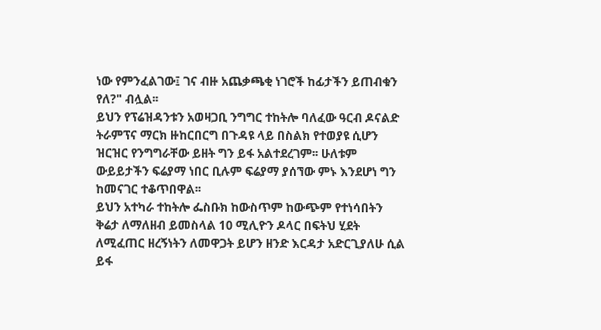ነው የምንፈልገው፤ ገና ብዙ አጨቃጫቂ ነገሮች ከፊታችን ይጠብቁን የለ?" ብሏል፡፡
ይህን የፕሬዝዳንቱን አወዛጋቢ ንግግር ተከትሎ ባለፈው ዓርብ ዶናልድ ትራምፕና ማርክ ዙከርበርግ በጉዳዩ ላይ በስልክ የተወያዩ ሲሆን ዝርዝር የንግግራቸው ይዘት ግን ይፋ አልተደረገም፡፡ ሁለቱም ውይይታችን ፍሬያማ ነበር ቢሉም ፍሬያማ ያሰኘው ምኑ እንደሆነ ግን ከመናገር ተቆጥበዋል፡፡
ይህን አተካራ ተከትሎ ፌስቡክ ከውስጥም ከውጭም የተነሳበትን ቅሬታ ለማለዘብ ይመስላል 10 ሚሊዮን ዶላር በፍትህ ሂደት ለሚፈጠር ዘረኝነትን ለመዋጋት ይሆን ዘንድ እርዳታ አድርጊያለሁ ሲል ይፋ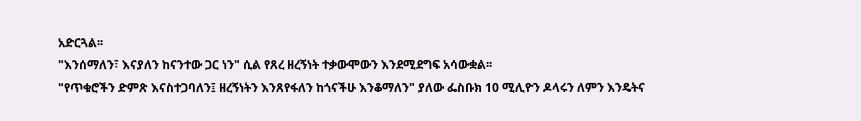አድርጓል፡፡
"እንሰማለን፣ እናያለን ከናንተው ጋር ነን" ሲል የጸረ ዘረኝነት ተቃውሞውን እንደሚደግፍ አሳውቋል፡፡
"የጥቁሮችን ድምጽ እናስተጋባለን፤ ዘረኝነትን እንጸየፋለን ከጎናችሁ እንቆማለን" ያለው ፌስቡክ 10 ሚሊዮን ዶላሩን ለምን እንዴትና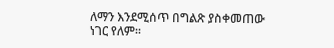ለማን እንደሚሰጥ በግልጽ ያስቀመጠው ነገር የለም፡፡